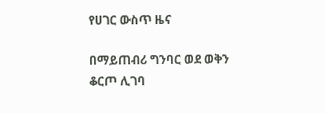የሀገር ውስጥ ዜና

በማይጠብሪ ግንባር ወደ ወቅን ቆርጦ ሊገባ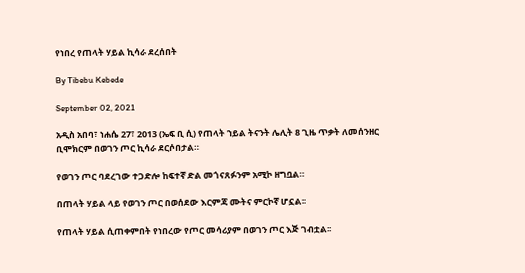የነበረ የጠላት ሃይል ኪሳራ ደረሰበት

By Tibebu Kebede

September 02, 2021

አዲስ አበባ፣ ነሐሴ 27፣ 2013 (ኤፍ ቢ ሲ) የጠላት ኀይል ትናንት ሌሊት 8 ጊዜ ጥቃት ለመሰንዘር ቢሞክርም በወገን ጦር ኪሳራ ደርሶበታል።

የወገን ጦር ባደረገው ተጋድሎ ከፍተኛ ድል መጎናጸፉንም አሚኮ ዘግቧል።

በጠላት ሃይል ላይ የወገን ጦር በወሰደው እርምጃ ሙትና ምርኮኛ ሆኗል፡፡

የጠላት ሃይል ሲጠቀምበት የነበረው የጦር መሳሪያም በወገን ጦር እጅ ገብቷል፡፡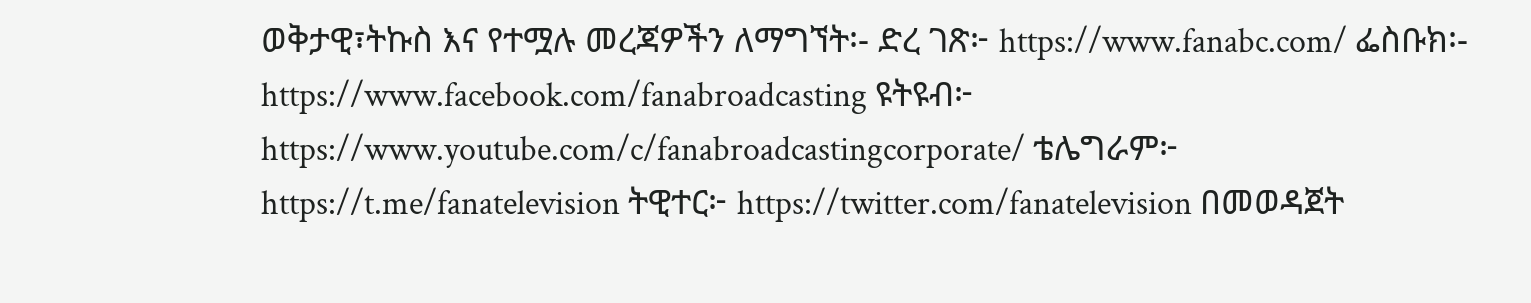ወቅታዊ፣ትኩስ እና የተሟሉ መረጃዎችን ለማግኘት፡- ድረ ገጽ፦ https://www.fanabc.com/ ፌስቡክ፡- https://www.facebook.com/fanabroadcasting ዩትዩብ፦ https://www.youtube.com/c/fanabroadcastingcorporate/ ቴሌግራም፦ https://t.me/fanatelevision ትዊተር፦ https://twitter.com/fanatelevision በመወዳጀት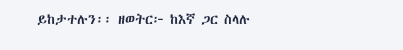ይከታተሉን፡፡ ዘወትር፦ ከእኛ ጋር ስላሉ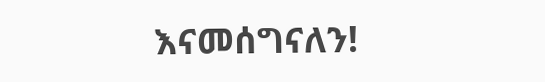እናመሰግናለን!